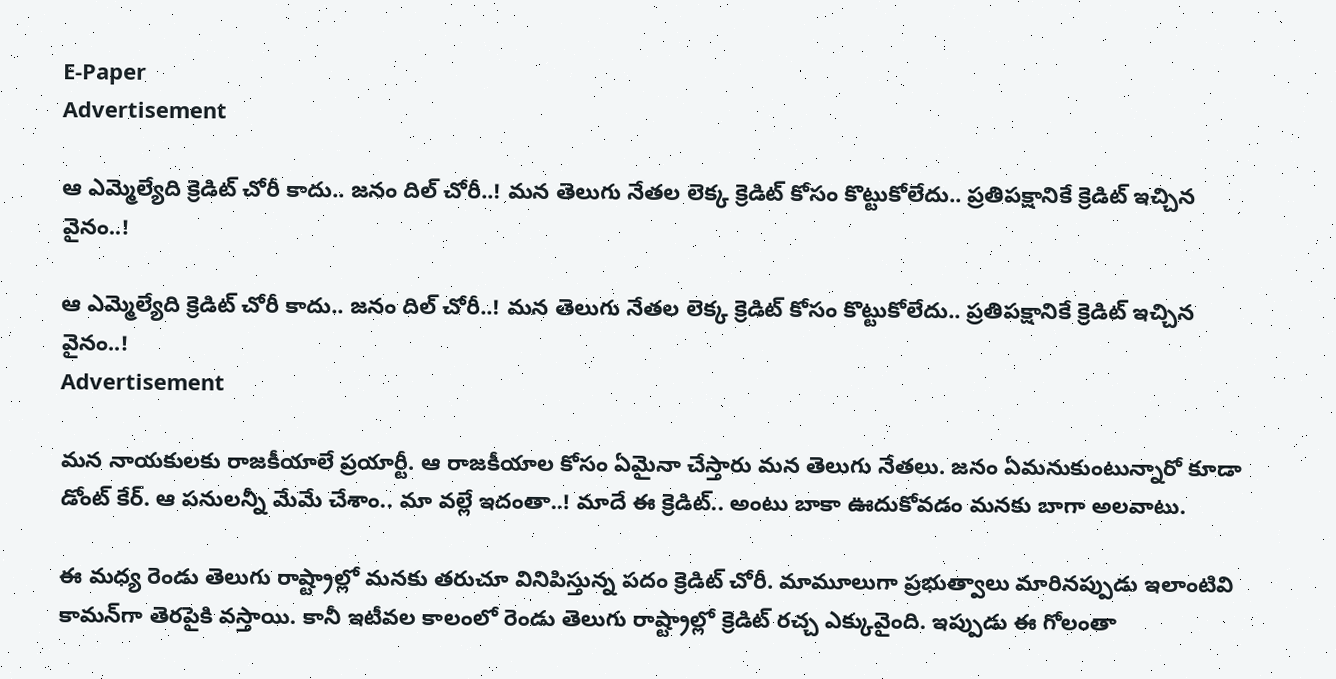E-Paper
Advertisement

ఆ ఎమ్మెల్యేది క్రెడిట్‌ చోరీ కాదు.. జనం దిల్‌ చోరీ..! మన తెలుగు నేతల లెక్క క్రెడిట్‌ కోసం కొట్టుకోలేదు.. ప్రతిపక్షానికే క్రెడిట్‌ ఇచ్చిన వైనం..!

ఆ ఎమ్మెల్యేది క్రెడిట్‌ చోరీ కాదు.. జనం దిల్‌ చోరీ..! మన తెలుగు నేతల లెక్క క్రెడిట్‌ కోసం కొట్టుకోలేదు.. ప్రతిపక్షానికే క్రెడిట్‌ ఇచ్చిన వైనం..!
Advertisement

మన నాయకులకు రాజకీయాలే ప్రయార్టీ. ఆ రాజకీయాల కోసం ఏమైనా చేస్తారు మన తెలుగు నేతలు. జనం ఏమనుకుంటున్నారో కూడా డోంట్‌ కేర్‌. ఆ పనులన్నీ మేమే చేశాం.. మా వల్లే ఇదంతా..! మాదే ఈ క్రెడిట్‌.. అంటు బాకా ఊదుకోవడం మనకు బాగా అలవాటు.

ఈ మధ్య రెండు తెలుగు రాష్ట్రాల్లో మనకు తరుచూ వినిపిస్తున్న పదం క్రెడిట్ చోరీ. మామూలుగా ప్రభుత్వాలు మారినప్పుడు ఇలాంటివి కామన్‌గా తెరపైకి వస్తాయి. కానీ ఇటీవల కాలంలో రెండు తెలుగు రాష్ట్రాల్లో క్రెడిట్‌ రచ్చ ఎక్కువైంది. ఇప్పుడు ఈ గోలంతా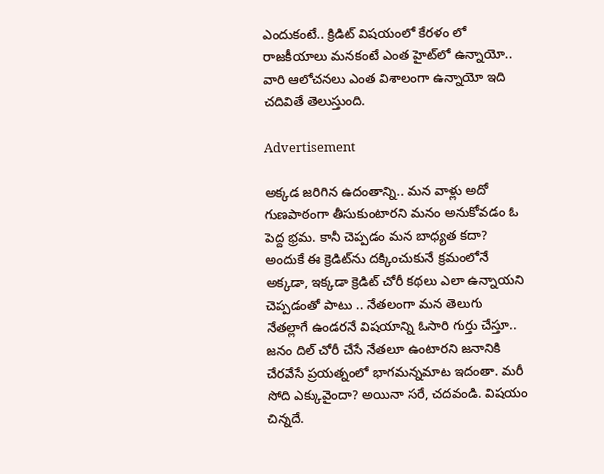ఎందుకంటే.. క్రిడిట్‌ విషయంలో కేరళం లో రాజకీయాలు మనకంటే ఎంత హైట్‌లో ఉన్నాయో.. వారి ఆలోచనలు ఎంత విశాలంగా ఉన్నాయో ఇది చదివితే తెలుస్తుంది.

Advertisement

అక్కడ జరిగిన ఉదంతాన్ని.. మన వాళ్లు అదో గుణపాఠంగా తీసుకుంటారని మనం అనుకోవడం ఓ పెద్ద భ్రమ. కానీ చెప్పడం మన బాధ్యత కదా? అందుకే ఈ క్రెడిట్‌ను దక్కించుకునే క్రమంలోనే అక్కడా, ఇక్కడా క్రెడిట్‌ చోరీ కథలు ఎలా ఉన్నాయని చెప్పడంతో పాటు .. నేతలంగా మన తెలుగు నేతల్లాగే ఉండరనే విషయాన్ని ఓసారి గుర్తు చేస్తూ.. జనం దిల్‌ చోరీ చేసే నేతలూ ఉంటారని జనానికి చేరవేసే ప్రయత్నంలో భాగమన్నమాట ఇదంతా. మరీ సోది ఎక్కువైందా? అయినా సరే, చదవండి. విషయం చిన్నదే.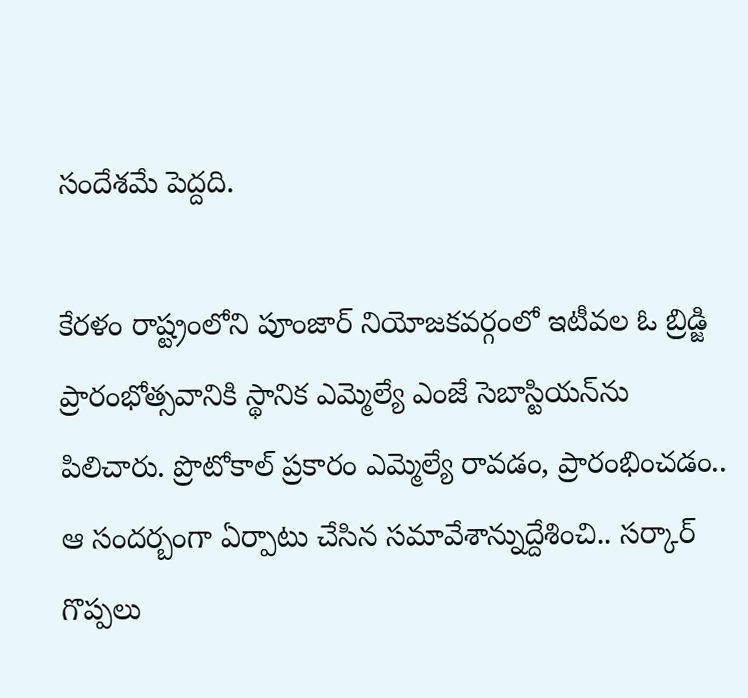సందేశమే పెద్దది.

కేరళం రాష్ట్రంలోని పూంజార్‌ నియోజకవర్గంలో ఇటీవల ఓ బ్రిడ్జి ప్రారంభోత్సవానికి స్థానిక ఎమ్మెల్యే ఎంజే సెబాస్టియన్‌ను పిలిచారు. ప్రొటోకాల్‌ ప్రకారం ఎమ్మెల్యే రావడం, ప్రారంభించడం.. ఆ సందర్బంగా ఏర్పాటు చేసిన సమావేశాన్నుద్దేశించి.. సర్కార్‌ గొప్పలు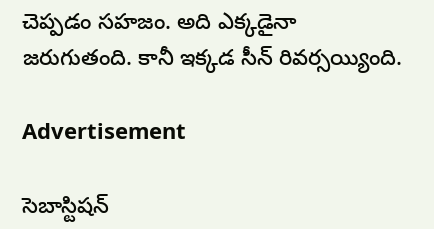చెప్పడం సహజం. అది ఎక్కడైనా జరుగుతంది. కానీ ఇక్కడ సీన్‌ రివర్సయ్యింది.

Advertisement

సెబాస్టిషన్‌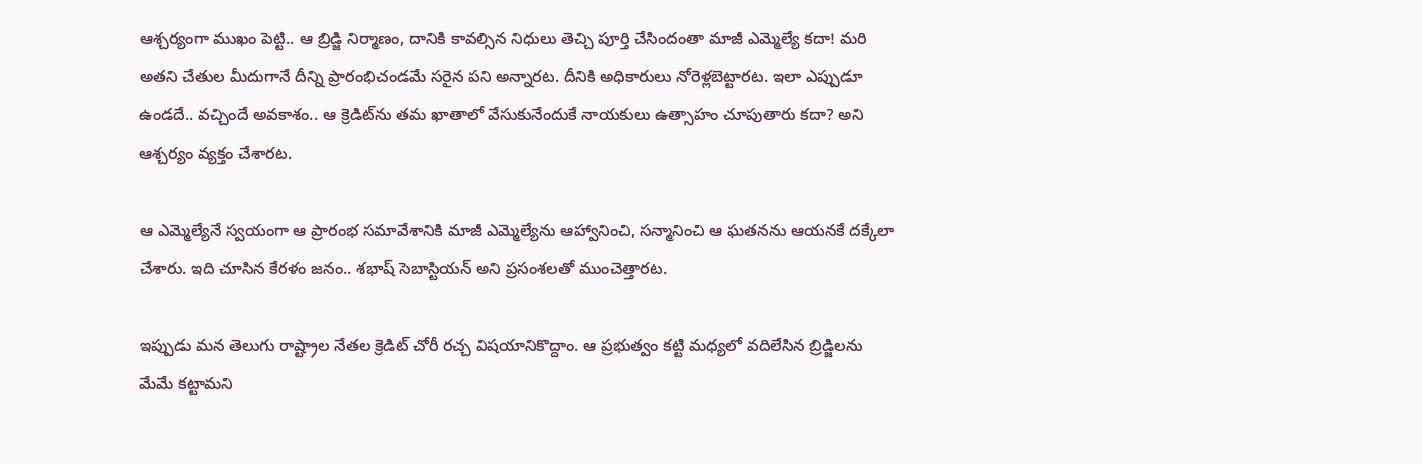ఆశ్చర్యంగా ముఖం పెట్టి.. ఆ బ్రిడ్జి నిర్మాణం, దానికి కావల్సిన నిధులు తెచ్చి పూర్తి చేసిందంతా మాజీ ఎమ్మెల్యే కదా! మరి అతని చేతుల మీదుగానే దీన్ని ప్రారంభిచండమే సరైన పని అన్నారట. దీనికి అధికారులు నోరెళ్లబెట్టారట. ఇలా ఎప్పుడూ ఉండదే.. వచ్చిందే అవకాశం.. ఆ క్రెడిట్‌ను తమ ఖాతాలో వేసుకునేందుకే నాయకులు ఉత్సాహం చూపుతారు కదా? అని ఆశ్చర్యం వ్యక్తం చేశారట.

ఆ ఎమ్మెల్యేనే స్వయంగా ఆ ప్రారంభ సమావేశానికి మాజీ ఎమ్మెల్యేను ఆహ్వానించి, సన్మానించి ఆ ఘతనను ఆయనకే దక్కేలా చేశారు. ఇది చూసిన కేరళం జనం.. శభాష్‌ సెబాస్టియన్‌ అని ప్రసంశలతో ముంచెత్తారట.

ఇప్పుడు మన తెలుగు రాష్ట్రాల నేతల క్రెడిట్‌ చోరీ రచ్చ విషయానికొద్దాం. ఆ ప్రభుత్వం కట్టి మధ్యలో వదిలేసిన బ్రిడ్జిలను మేమే కట్టామని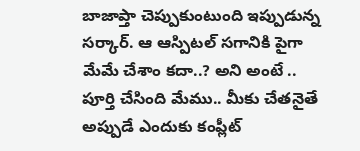బాజాప్తా చెప్పుకుంటుంది ఇప్పుడున్న సర్కార్‌. ఆ ఆస్పిటల్‌ సగానికి పైగా మేమే చేశాం కదా..? అని అంటే .. పూర్తి చేసింది మేము.. మీకు చేతనైతే అప్పుడే ఎందుకు కంప్లీట్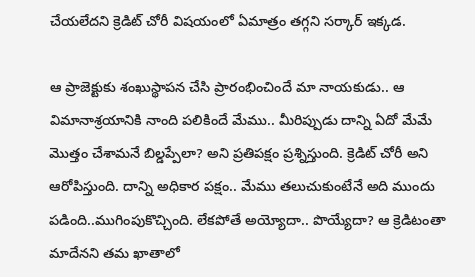చేయలేదని క్రెడిట్‌ చోరీ విషయంలో ఏమాత్రం తగ్గని సర్కార్‌ ఇక్కడ.

ఆ ప్రాజెక్టుకు శంఖుస్థాపన చేసి ప్రారంభించిందే మా నాయకుడు.. ఆ విమానాశ్రయానికి నాంది పలికిందే మేము.. మీరిప్పుడు దాన్ని ఏదో మేమే మొత్తం చేశామనే బిల్డప్పేలా? అని ప్రతిపక్షం ప్రశ్నిస్తుంది. క్రెడిట్ చోరీ అని ఆరోపిస్తుంది. దాన్ని అధికార పక్షం.. మేము తలుచుకుంటేనే అది ముందు పడింది..ముగింపుకొచ్చింది. లేకపోతే అయ్యోదా.. పొయ్యేదా? ఆ క్రెడిటంతా మాదేనని తమ ఖాతాలో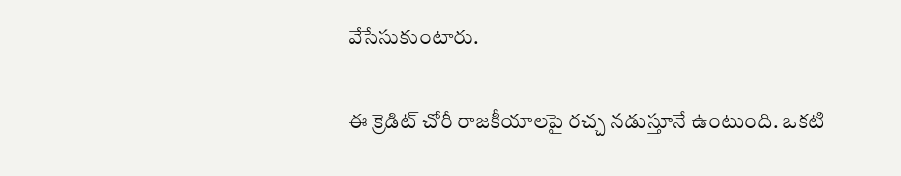వేసేసుకుంటారు.

ఈ క్రెడిట్‌ చోరీ రాజకీయాలపై రచ్చ నడుస్తూనే ఉంటుంది. ఒకటి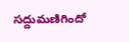సద్దుమణిగిందో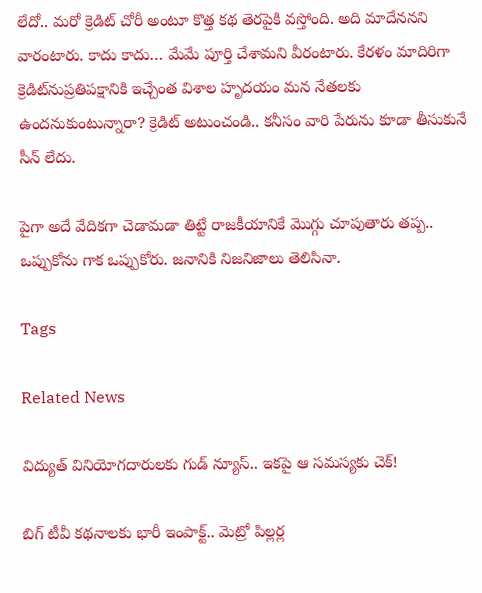లేదో.. మరో క్రెడిట్‌ చోరీ అంటూ కొత్త కథ తెరపైకి వస్తోంది. అది మాదేననని వారంటారు. కాదు కాదు… మేమే పూర్తి చేశామని వీరంటారు. కేరళం మాదిరిగా క్రెడిట్‌నుప్రతిపక్షానికి ఇచ్చేంత విశాల హృదయం మన నేతలకు ఉందనుకుంటున్నారా? క్రెడిట్‌ అటుంచండి.. కనీసం వారి పేరును కూడా తీసుకునే సీన్‌ లేదు.

పైగా అదే వేదికగా చెడామడా తిట్టే రాజకీయానికే మొగ్గు చూపుతారు తప్ప.. ఒప్పుకోను గాక ఒప్పుకోరు. జనానికి నిజనిజాలు తెలిసినా.

Tags

Related News

విద్యుత్ వినియోగదారులకు గుడ్ న్యూస్.. ఇకపై ఆ సమస్యకు చెక్!

బిగ్ టీవీ కథనాలకు భారీ ఇంపాక్ట్.. మెట్రో పిల్లర్ల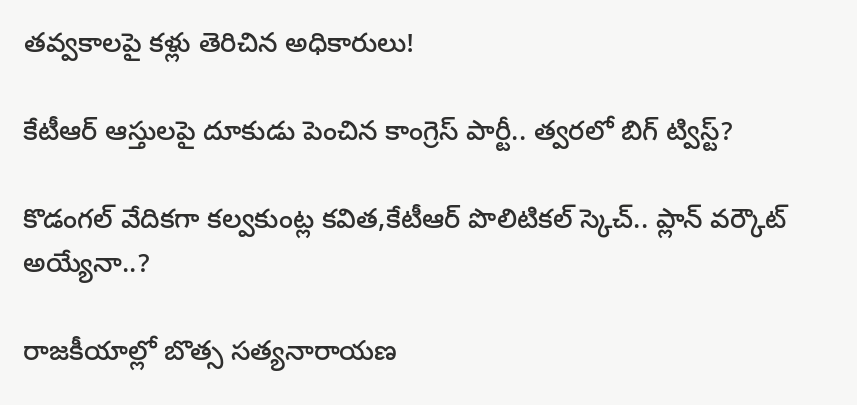తవ్వకాలపై కళ్లు తెరిచిన అధికారులు!

కేటీఆర్ ఆస్తులపై దూకుడు పెంచిన కాంగ్రెస్ పార్టీ.. త్వరలో బిగ్ ట్విస్ట్?

కొడంగల్ వేదికగా కల్వకుంట్ల కవిత,కేటీఆర్ పొలిటికల్ స్కెచ్.. ప్లాన్ వర్కౌట్ అయ్యేనా..?

రాజకీయాల్లో బొత్స సత్యనారాయణ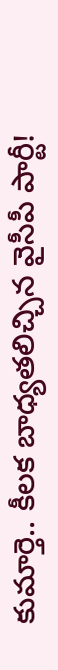కుమార్తె.. కీలక బాధ్యతలిచ్చిన వైసీపీ పార్టీ!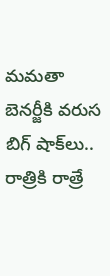మమతా బెనర్జీకి వరుస బిగ్ షాక్‌లు.. రాత్రికి రాత్రే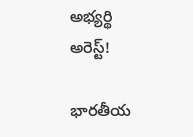అభ్యర్థి అరెస్ట్!

భారతీయ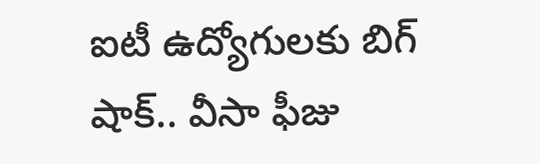ఐటీ ఉద్యోగులకు బిగ్ షాక్.. వీసా ఫీజు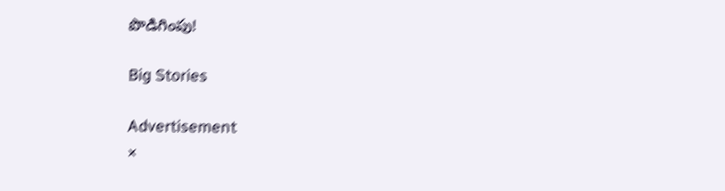పొడిగింపు!

Big Stories

Advertisement
×